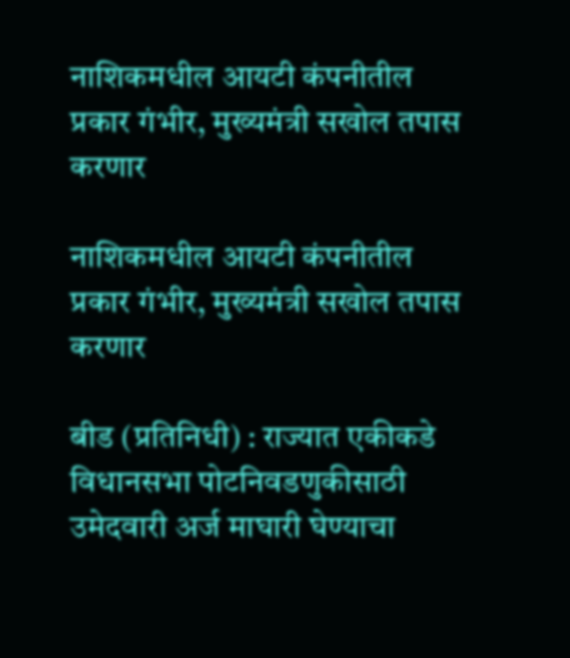नाशिकमधील आयटी कंपनीतील प्रकार गंभीर, मुख्यमंत्री सखोल तपास करणार

नाशिकमधील आयटी कंपनीतील प्रकार गंभीर, मुख्यमंत्री सखोल तपास करणार

बीड (प्रतिनिधी) : राज्यात एकीकडे विधानसभा पोटनिवडणुकीसाठी उमेदवारी अर्ज माघारी घेण्याचा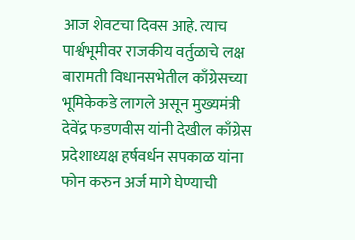आज शेवटचा दिवस आहे. त्याच पार्श्वभूमीवर राजकीय वर्तुळाचे लक्ष बारामती विधानसभेतील काँग्रेसच्या भूमिकेकडे लागले असून मुख्यमंत्री देवेंद्र फडणवीस यांनी देखील काँग्रेस प्रदेशाध्यक्ष हर्षवर्धन सपकाळ यांना फोन करुन अर्ज मागे घेण्याची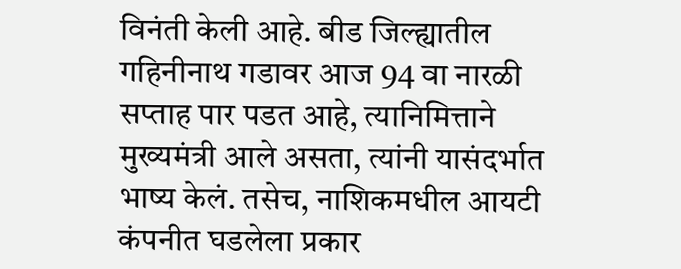विनंती केली आहे. बीड जिल्ह्यातील गहिनीनाथ गडावर आज 94 वा नारळी सप्ताह पार पडत आहे, त्यानिमित्ताने मुख्यमंत्री आले असता, त्यांनी यासंदर्भात भाष्य केलं. तसेच, नाशिकमधील आयटी कंपनीत घडलेला प्रकार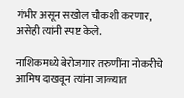गंभीर असून सखोल चौकशी करणार, असेही त्यांनी स्पष्ट केले.

नाशिकमध्ये बेरोजगार तरुणींना नोकरीचे आमिष दाखवून त्यांना जाळ्यात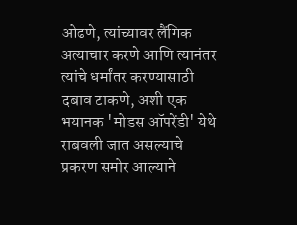ओढणे, त्यांच्यावर लैंगिक अत्याचार करणे आणि त्यानंतर त्यांचे धर्मांतर करण्यासाठी दबाव टाकणे, अशी एक भयानक 'मोडस ऑपरेंडी' येथे राबवली जात असल्याचे प्रकरण समोर आल्याने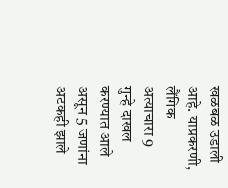खळबळ उडाली आहे. याप्रकरणी, लैंगिक अत्याचारा 9 गुन्हे दाखल करण्यात आले असून 5 जणांना अटकही झाले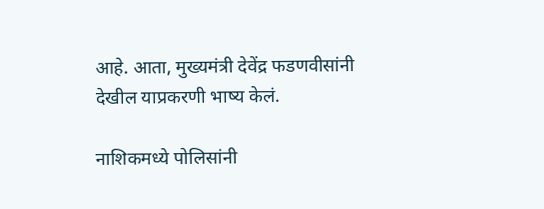आहे. आता, मुख्यमंत्री देवेंद्र फडणवीसांनी देखील याप्रकरणी भाष्य केलं.

नाशिकमध्ये पोलिसांनी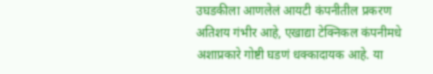उघडकीला आणलेलं आयटी कंपनीतील प्रकरण अतिशय गंभीर आहे, एखाद्या टेक्निकल कंपनीमधे अशाप्रकारे गोष्टी घडणं धक्कादायक आहे. या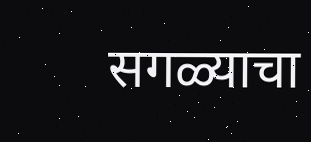सगळ्याचा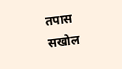तपास सखोल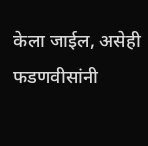केला जाईल, असेही फडणवीसांनी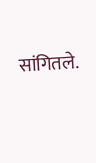सांगितले.